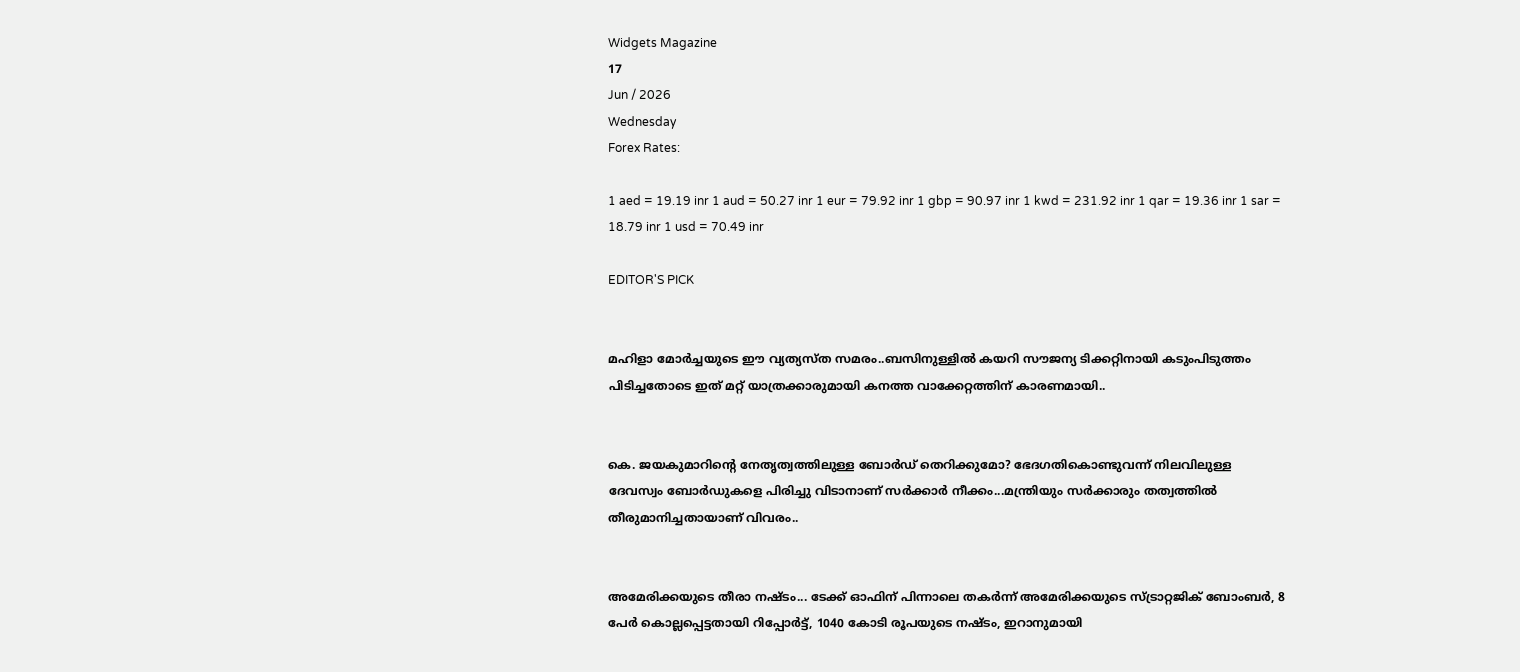Widgets Magazine
17
Jun / 2026
Wednesday
Forex Rates:

1 aed = 19.19 inr 1 aud = 50.27 inr 1 eur = 79.92 inr 1 gbp = 90.97 inr 1 kwd = 231.92 inr 1 qar = 19.36 inr 1 sar = 18.79 inr 1 usd = 70.49 inr

EDITOR'S PICK


മഹിളാ മോര്‍ച്ചയുടെ ഈ വ്യത്യസ്ത സമരം..ബസിനുള്ളില്‍ കയറി സൗജന്യ ടിക്കറ്റിനായി കടുംപിടുത്തം പിടിച്ചതോടെ ഇത് മറ്റ് യാത്രക്കാരുമായി കനത്ത വാക്കേറ്റത്തിന് കാരണമായി..


കെ. ജയകുമാറിന്റെ നേതൃത്വത്തിലുള്ള ബോർഡ് തെറിക്കുമോ? ഭേദഗതികൊണ്ടുവന്ന് നിലവിലുള്ള ദേവസ്വം ബോർഡുകളെ പിരിച്ചു വിടാനാണ് സർക്കാർ നീക്കം...മന്ത്രിയും സർക്കാരും തത്വത്തിൽ തീരുമാനിച്ചതായാണ് വിവരം..


അമേരിക്കയുടെ തീരാ നഷ്ടം... ടേക്ക് ഓഫിന് പിന്നാലെ തകർന്ന് അമേരിക്കയുടെ സ്ട്രാറ്റജിക് ബോംബർ, 8 പേർ കൊല്ലപ്പെട്ടതായി റിപ്പോർട്ട്, 1040 കോടി രൂപയുടെ നഷ്ടം, ഇറാനുമായി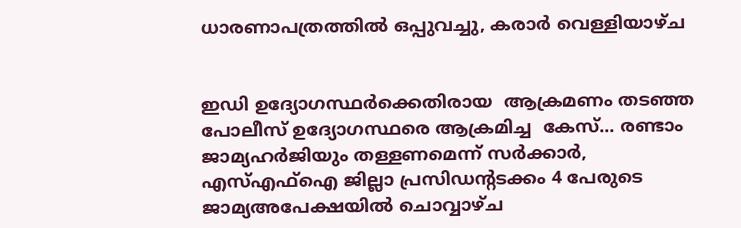ധാരണാപത്രത്തിൽ ഒപ്പുവച്ചു, കരാർ വെള്ളിയാഴ്ച


ഇഡി ഉദ്യോഗസ്ഥർക്കെതിരായ  ആക്രമണം തടഞ്ഞ പോലീസ് ഉദ്യോഗസ്ഥരെ ആക്രമിച്ച  കേസ്... രണ്ടാം ജാമ്യഹർജിയും തള്ളണമെന്ന് സർക്കാർ,  എസ്എഫ്ഐ ജില്ലാ പ്രസിഡന്റടക്കം 4 പേരുടെ  ജാമ‍്യഅപേക്ഷയിൽ ചൊവ്വാഴ്ച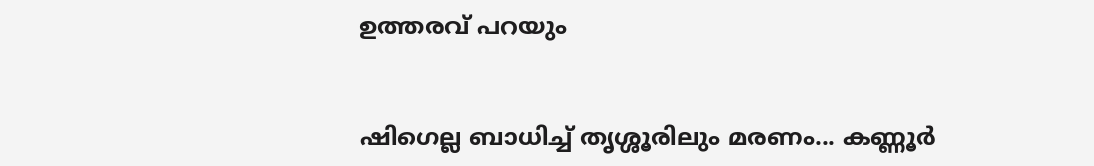ഉത്തരവ് പറയും


ഷിഗെല്ല ബാധിച്ച് തൃശ്ശൂരിലും മരണം... കണ്ണൂര്‍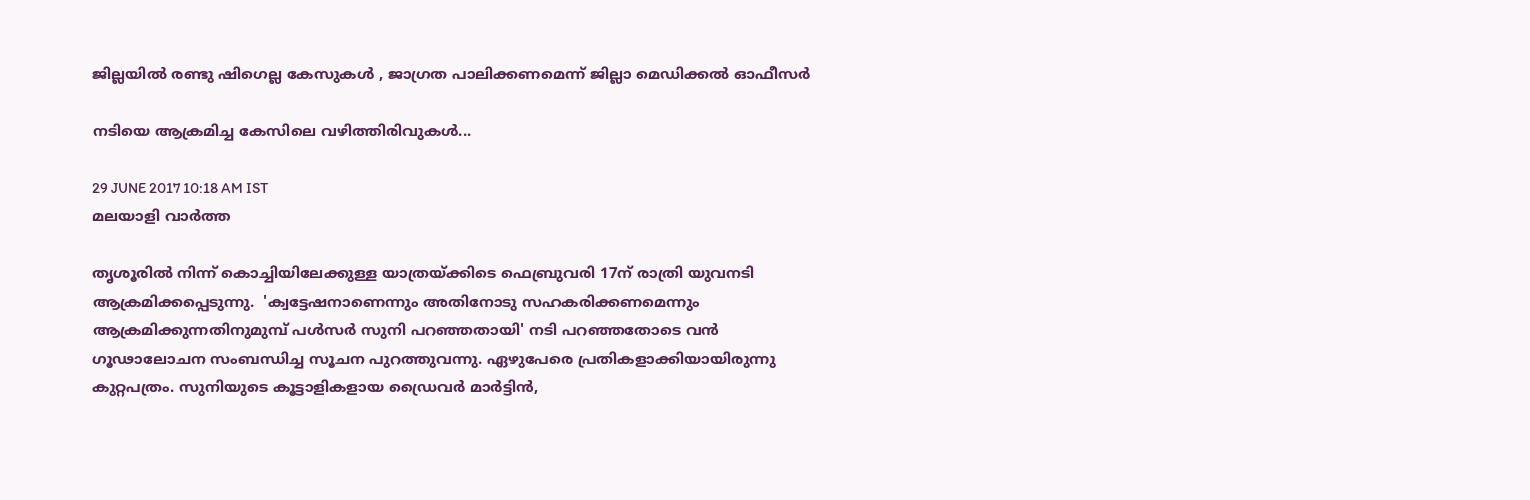ജില്ലയില്‍ രണ്ടു ഷിഗെല്ല കേസുകള്‍ , ജാഗ്രത പാലിക്കണമെന്ന് ജില്ലാ മെഡിക്കല്‍ ഓഫീസര്‍

നടിയെ ആക്രമിച്ച കേസിലെ വഴിത്തിരിവുകള്‍...

29 JUNE 2017 10:18 AM IST
മലയാളി വാര്‍ത്ത

തൃശൂരില്‍ നിന്ന് കൊച്ചിയിലേക്കുള്ള യാത്രയ്ക്കിടെ ഫെബ്രുവരി 17ന് രാത്രി യുവനടി ആക്രമിക്കപ്പെടുന്നു.  'ക്വട്ടേഷനാണെന്നും അതിനോടു സഹകരിക്കണമെന്നും ആക്രമിക്കുന്നതിനുമുമ്പ് പള്‍സര്‍ സുനി പറഞ്ഞതായി' നടി പറഞ്ഞതോടെ വന്‍ ഗൂഢാലോചന സംബന്ധിച്ച സൂചന പുറത്തുവന്നു. ഏഴുപേരെ പ്രതികളാക്കിയായിരുന്നു കുറ്റപത്രം. സുനിയുടെ കൂട്ടാളികളായ ഡ്രൈവര്‍ മാര്‍ട്ടിന്‍,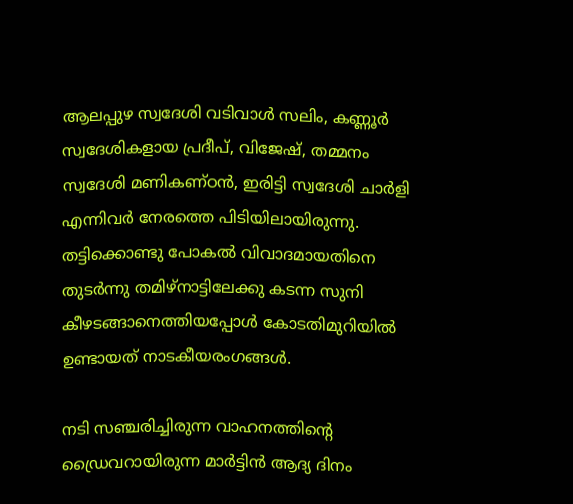ആലപ്പുഴ സ്വദേശി വടിവാള്‍ സലിം, കണ്ണൂര്‍ സ്വദേശികളായ പ്രദീപ്, വിജേഷ്, തമ്മനം സ്വദേശി മണികണ്ഠന്‍, ഇരിട്ടി സ്വദേശി ചാര്‍ളി എന്നിവര്‍ നേരത്തെ പിടിയിലായിരുന്നു. തട്ടിക്കൊണ്ടു പോകല്‍ വിവാദമായതിനെ തുടര്‍ന്നു തമിഴ്നാട്ടിലേക്കു കടന്ന സുനി കീഴടങ്ങാനെത്തിയപ്പോള്‍ കോടതിമുറിയില്‍ ഉണ്ടായത് നാടകീയരംഗങ്ങള്‍.

നടി സഞ്ചരിച്ചിരുന്ന വാഹനത്തിന്റെ ഡ്രൈവറായിരുന്ന മാര്‍ട്ടിന്‍ ആദ്യ ദിനം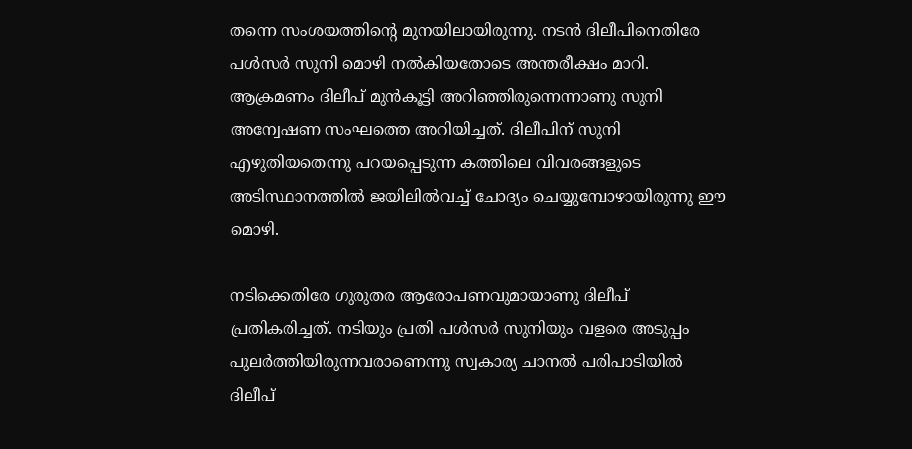തന്നെ സംശയത്തിന്റെ മുനയിലായിരുന്നു. നടന്‍ ദിലീപിനെതിരേ പള്‍സര്‍ സുനി മൊഴി നല്‍കിയതോടെ അന്തരീക്ഷം മാറി. ആക്രമണം ദിലീപ് മുന്‍കൂട്ടി അറിഞ്ഞിരുന്നെന്നാണു സുനി അന്വേഷണ സംഘത്തെ അറിയിച്ചത്. ദിലീപിന് സുനി എഴുതിയതെന്നു പറയപ്പെടുന്ന കത്തിലെ വിവരങ്ങളുടെ അടിസ്ഥാനത്തില്‍ ജയിലില്‍വച്ച് ചോദ്യം ചെയ്യുമ്പോഴായിരുന്നു ഈ മൊഴി.

നടിക്കെതിരേ ഗുരുതര ആരോപണവുമായാണു ദിലീപ് പ്രതികരിച്ചത്. നടിയും പ്രതി പള്‍സര്‍ സുനിയും വളരെ അടുപ്പം പുലര്‍ത്തിയിരുന്നവരാണെന്നു സ്വകാര്യ ചാനല്‍ പരിപാടിയില്‍ ദിലീപ്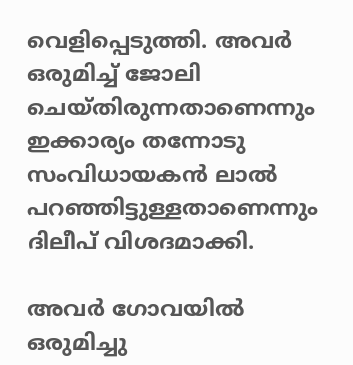വെളിപ്പെടുത്തി. അവര്‍ ഒരുമിച്ച് ജോലി ചെയ്തിരുന്നതാണെന്നും ഇക്കാര്യം തന്നോടു സംവിധായകന്‍ ലാല്‍ പറഞ്ഞിട്ടുള്ളതാണെന്നും ദിലീപ് വിശദമാക്കി.

അവര്‍ ഗോവയില്‍ ഒരുമിച്ചു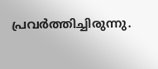പ്രവര്‍ത്തിച്ചിരുന്നു.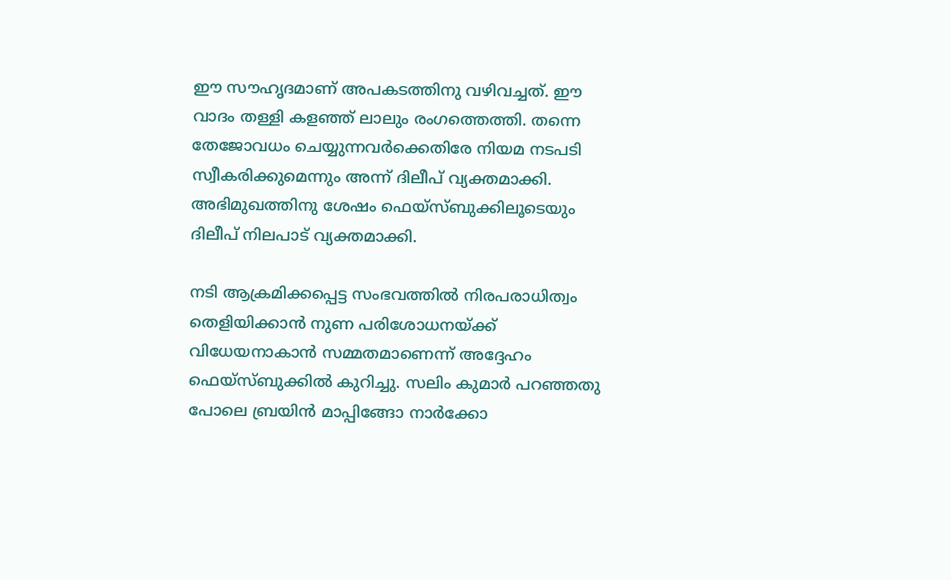ഈ സൗഹൃദമാണ് അപകടത്തിനു വഴിവച്ചത്. ഈ വാദം തള്ളി കളഞ്ഞ് ലാലും രംഗത്തെത്തി. തന്നെ തേജോവധം ചെയ്യുന്നവര്‍ക്കെതിരേ നിയമ നടപടി സ്വീകരിക്കുമെന്നും അന്ന് ദിലീപ് വ്യക്തമാക്കി. അഭിമുഖത്തിനു ശേഷം ഫെയ്സ്ബുക്കിലൂടെയും ദിലീപ് നിലപാട് വ്യക്തമാക്കി.

നടി ആക്രമിക്കപ്പെട്ട സംഭവത്തില്‍ നിരപരാധിത്വം തെളിയിക്കാന്‍ നുണ പരിശോധനയ്ക്ക് വിധേയനാകാന്‍ സമ്മതമാണെന്ന് അദ്ദേഹം ഫെയ്സ്ബുക്കില്‍ കുറിച്ചു. സലിം കുമാര്‍ പറഞ്ഞതു പോലെ ബ്രയിന്‍ മാപ്പിങ്ങോ നാര്‍ക്കോ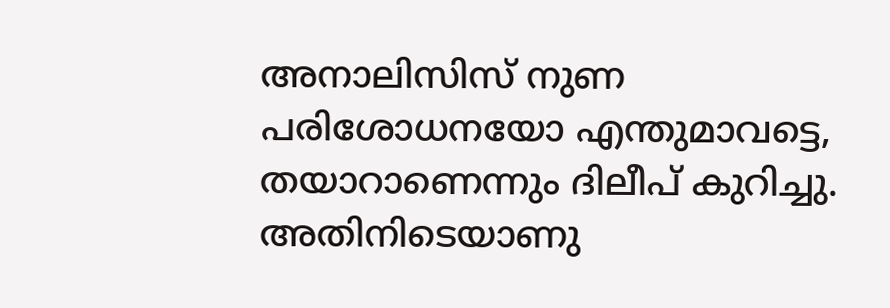അനാലിസിസ് നുണ പരിശോധനയോ എന്തുമാവട്ടെ, തയാറാണെന്നും ദിലീപ് കുറിച്ചു. അതിനിടെയാണു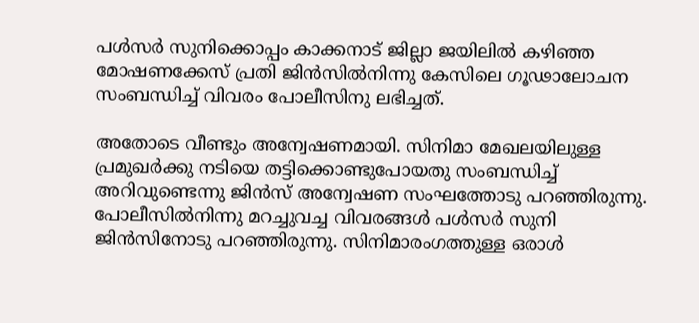പള്‍സര്‍ സുനിക്കൊപ്പം കാക്കനാട് ജില്ലാ ജയിലില്‍ കഴിഞ്ഞ മോഷണക്കേസ് പ്രതി ജിന്‍സില്‍നിന്നു കേസിലെ ഗൂഢാലോചന സംബന്ധിച്ച് വിവരം പോലീസിനു ലഭിച്ചത്.

അതോടെ വീണ്ടും അന്വേഷണമായി. സിനിമാ മേഖലയിലുള്ള പ്രമുഖര്‍ക്കു നടിയെ തട്ടിക്കൊണ്ടുപോയതു സംബന്ധിച്ച് അറിവുണ്ടെന്നു ജിന്‍സ് അന്വേഷണ സംഘത്തോടു പറഞ്ഞിരുന്നു. പോലീസില്‍നിന്നു മറച്ചുവച്ച വിവരങ്ങള്‍ പള്‍സര്‍ സുനി ജിന്‍സിനോടു പറഞ്ഞിരുന്നു. സിനിമാരംഗത്തുള്ള ഒരാള്‍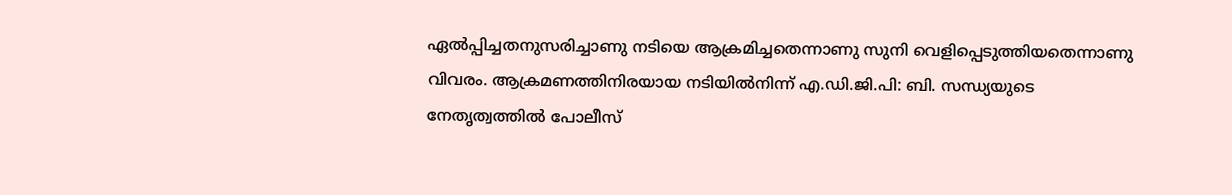ഏല്‍പ്പിച്ചതനുസരിച്ചാണു നടിയെ ആക്രമിച്ചതെന്നാണു സുനി വെളിപ്പെടുത്തിയതെന്നാണു വിവരം. ആക്രമണത്തിനിരയായ നടിയില്‍നിന്ന് എ.ഡി.ജി.പി: ബി. സന്ധ്യയുടെ നേതൃത്വത്തില്‍ പോലീസ്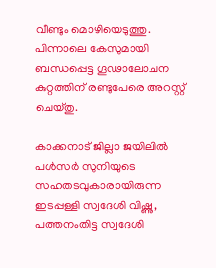വീണ്ടും മൊഴിയെടുത്തു. പിന്നാലെ കേസുമായി ബന്ധപ്പെട്ട ഗൂഢാലോചന കുറ്റത്തിന് രണ്ടുപേരെ അറസ്റ്റ് ചെയ്തു.

കാക്കനാട് ജില്ലാ ജയിലില്‍ പള്‍സര്‍ സുനിയുടെ സഹതടവുകാരായിരുന്ന ഇടപ്പള്ളി സ്വദേശി വിഷ്ണു, പത്തനംതിട്ട സ്വദേശി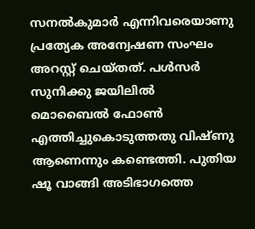സനല്‍കുമാര്‍ എന്നിവരെയാണു പ്രത്യേക അന്വേഷണ സംഘം അറസ്റ്റ് ചെയ്തത്. പള്‍സര്‍ സുനിക്കു ജയിലില്‍ മൊബൈല്‍ ഫോണ്‍ എത്തിച്ചുകൊടുത്തതു വിഷ്ണു ആണെന്നും കണ്ടെത്തി. പുതിയ ഷൂ വാങ്ങി അടിഭാഗത്തെ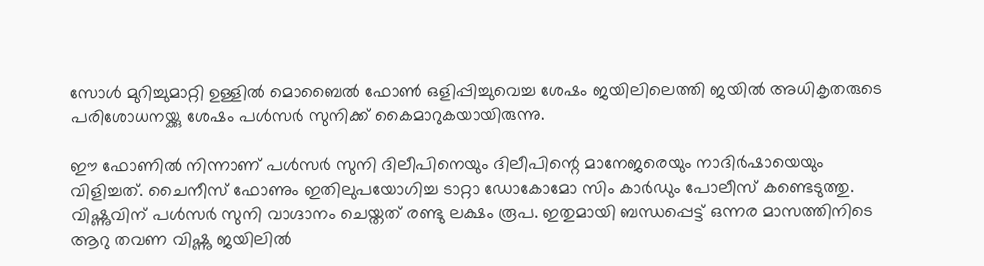സോള്‍ മുറിച്ചുമാറ്റി ഉള്ളില്‍ മൊബൈല്‍ ഫോണ്‍ ഒളിപ്പിച്ചുവെച്ച ശേഷം ജയിലിലെത്തി ജയില്‍ അധികൃതരുടെ പരിശോധനയ്ക്കു ശേഷം പള്‍സര്‍ സുനിക്ക് കൈമാറുകയായിരുന്നു.

ഈ ഫോണില്‍ നിന്നാണ് പള്‍സര്‍ സുനി ദിലീപിനെയും ദിലീപിന്റെ മാനേജരെയും നാദിര്‍ഷായെയും വിളിച്ചത്. ചൈനീസ് ഫോണും ഇതിലുപയോഗിച്ച ടാറ്റാ ഡോകോമോ സിം കാര്‍ഡും പോലീസ് കണ്ടെടുത്തു. വിഷ്ണുവിന് പള്‍സര്‍ സുനി വാഗ്ദാനം ചെയ്തത് രണ്ടു ലക്ഷം രൂപ. ഇതുമായി ബന്ധപ്പെട്ട് ഒന്നര മാസത്തിനിടെ ആറു തവണ വിഷ്ണു ജയിലില്‍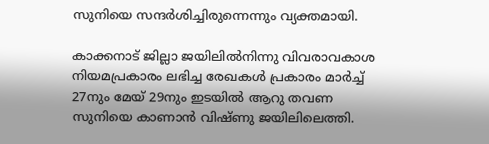സുനിയെ സന്ദര്‍ശിച്ചിരുന്നെന്നും വ്യക്തമായി.

കാക്കനാട് ജില്ലാ ജയിലില്‍നിന്നു വിവരാവകാശ നിയമപ്രകാരം ലഭിച്ച രേഖകള്‍ പ്രകാരം മാര്‍ച്ച് 27നും മേയ് 29നും ഇടയില്‍ ആറു തവണ സുനിയെ കാണാന്‍ വിഷ്ണു ജയിലിലെത്തി.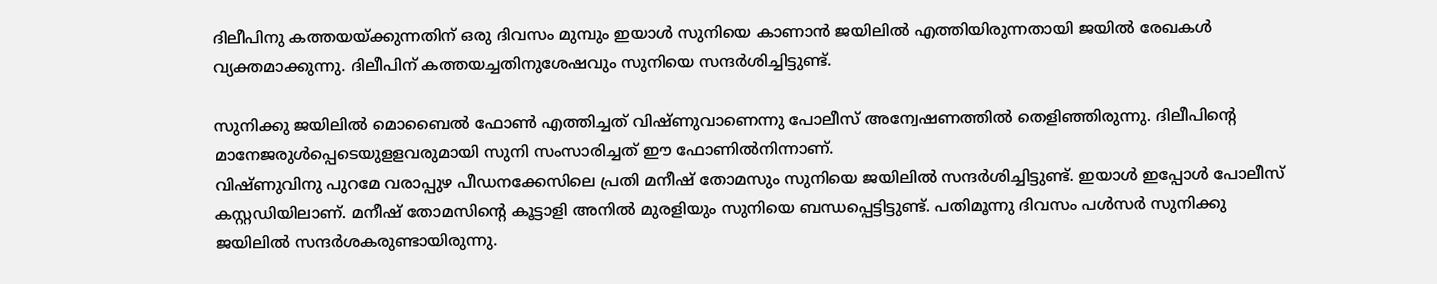ദിലീപിനു കത്തയയ്ക്കുന്നതിന് ഒരു ദിവസം മുമ്പും ഇയാള്‍ സുനിയെ കാണാന്‍ ജയിലില്‍ എത്തിയിരുന്നതായി ജയില്‍ രേഖകള്‍ വ്യക്തമാക്കുന്നു. ദിലീപിന് കത്തയച്ചതിനുശേഷവും സുനിയെ സന്ദര്‍ശിച്ചിട്ടുണ്ട്.

സുനിക്കു ജയിലില്‍ മൊബൈല്‍ ഫോണ്‍ എത്തിച്ചത് വിഷ്ണുവാണെന്നു പോലീസ് അന്വേഷണത്തില്‍ തെളിഞ്ഞിരുന്നു. ദിലീപിന്റെ മാനേജരുള്‍പ്പെടെയുളളവരുമായി സുനി സംസാരിച്ചത് ഈ ഫോണില്‍നിന്നാണ്.
വിഷ്ണുവിനു പുറമേ വരാപ്പുഴ പീഡനക്കേസിലെ പ്രതി മനീഷ് തോമസും സുനിയെ ജയിലില്‍ സന്ദര്‍ശിച്ചിട്ടുണ്ട്. ഇയാള്‍ ഇപ്പോള്‍ പോലീസ് കസ്റ്റഡിയിലാണ്. മനീഷ് തോമസിന്റെ കൂട്ടാളി അനില്‍ മുരളിയും സുനിയെ ബന്ധപ്പെട്ടിട്ടുണ്ട്. പതിമൂന്നു ദിവസം പള്‍സര്‍ സുനിക്കു ജയിലില്‍ സന്ദര്‍ശകരുണ്ടായിരുന്നു.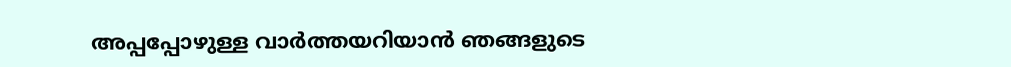അപ്പപ്പോഴുള്ള വാര്‍ത്തയറിയാന്‍ ഞങ്ങളുടെ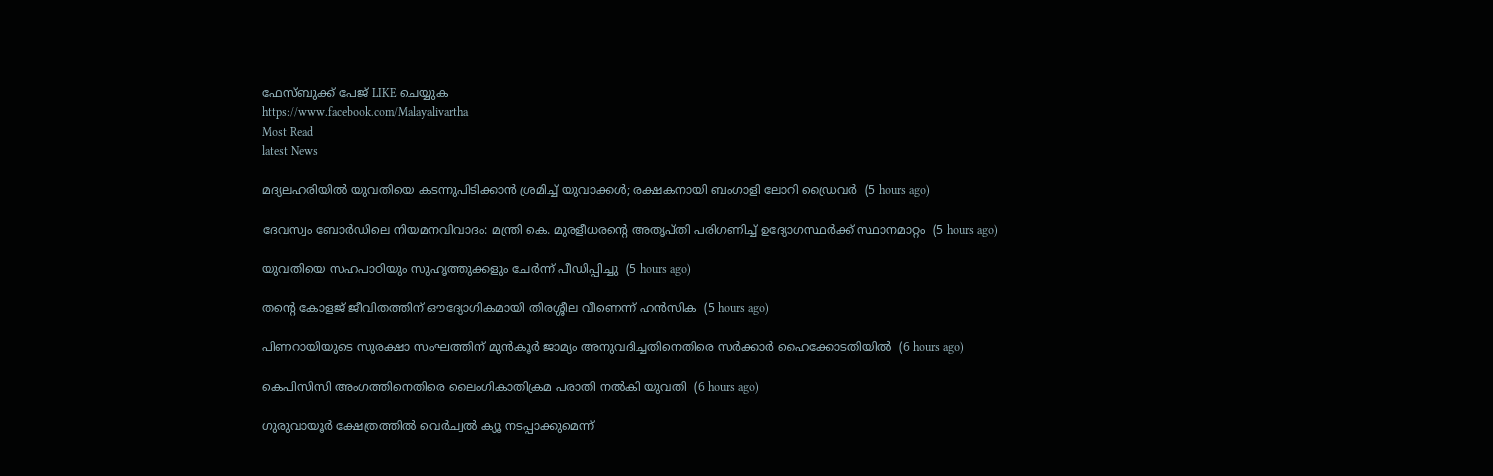ഫേസ്‌ബുക്ക്‌ പേജ് LIKE ചെയ്യുക
https://www.facebook.com/Malayalivartha
Most Read
latest News

മദ്യലഹരിയില്‍ യുവതിയെ കടന്നുപിടിക്കാന്‍ ശ്രമിച്ച് യുവാക്കള്‍; രക്ഷകനായി ബംഗാളി ലോറി ഡ്രൈവര്‍  (5 hours ago)

ദേവസ്വം ബോര്‍ഡിലെ നിയമനവിവാദം: മന്ത്രി കെ. മുരളീധരന്റെ അതൃപ്തി പരിഗണിച്ച് ഉദ്യോഗസ്ഥര്‍ക്ക് സ്ഥാനമാറ്റം  (5 hours ago)

യുവതിയെ സഹപാഠിയും സുഹൃത്തുക്കളും ചേര്‍ന്ന് പീഡിപ്പിച്ചു  (5 hours ago)

തന്റെ കോളജ് ജീവിതത്തിന് ഔദ്യോഗികമായി തിരശ്ശീല വീണെന്ന് ഹന്‍സിക  (5 hours ago)

പിണറായിയുടെ സുരക്ഷാ സംഘത്തിന് മുന്‍കൂര്‍ ജാമ്യം അനുവദിച്ചതിനെതിരെ സര്‍ക്കാര്‍ ഹൈക്കോടതിയില്‍  (6 hours ago)

കെപിസിസി അംഗത്തിനെതിരെ ലൈംഗികാതിക്രമ പരാതി നല്‍കി യുവതി  (6 hours ago)

ഗുരുവായൂര്‍ ക്ഷേത്രത്തില്‍ വെര്‍ച്വല്‍ ക്യൂ നടപ്പാക്കുമെന്ന്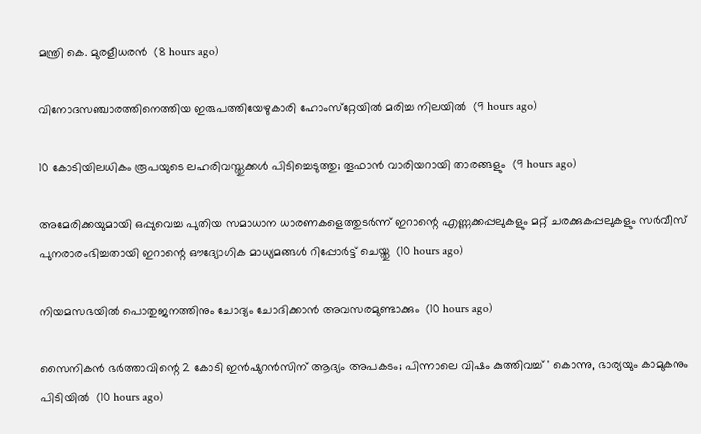മന്ത്രി കെ. മുരളീധരന്‍  (8 hours ago)

വിനോദസഞ്ചാരത്തിനെത്തിയ ഇരുപത്തിയേഴുകാരി ഹോംസ്‌റ്റേയില്‍ മരിച്ച നിലയില്‍  (9 hours ago)

10 കോടിയിലധികം രൂപയുടെ ലഹരിവസ്തുക്കള്‍ പിടിച്ചെടുത്തു; തൂഫാന്‍ വാരിയറായി താരങ്ങളും  (9 hours ago)

അമേരിക്കയുമായി ഒപ്പുവെച്ച പുതിയ സമാധാന ധാരണകളെത്തുടർന്ന് ഇറാന്റെ എണ്ണക്കപ്പലുകളും മറ്റ് ചരക്കുകപ്പലുകളും സർവീസ് പുനരാരംഭിച്ചതായി ഇറാന്റെ ഔദ്യോഗിക മാധ്യമങ്ങൾ റിപ്പോർട്ട് ചെയ്തു  (10 hours ago)

നിയമസഭയില്‍ പൊതുജനത്തിനും ചോദ്യം ചോദിക്കാന്‍ അവസരമുണ്ടാക്കും  (10 hours ago)

സൈനികൻ ഭർത്താവിന്റെ 2 കോടി ഇൻഷുറൻസിന് ആദ്യം അപകടം; പിന്നാലെ വിഷം കുത്തിവച്ച് ' കൊന്നു, ഭാര്യയും കാമുകനും പിടിയിൽ  (10 hours ago)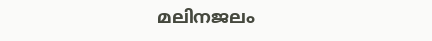മലിനജലം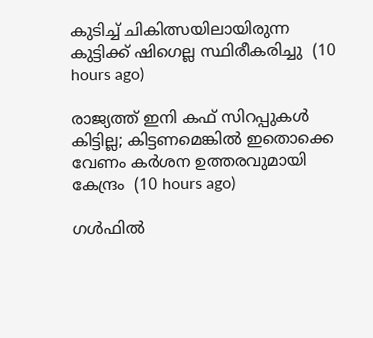കുടിച്ച് ചികിത്സയിലായിരുന്ന കുട്ടിക്ക് ഷിഗെല്ല സ്ഥിരീകരിച്ചു  (10 hours ago)

രാജ്യത്ത് ഇനി കഫ് സിറപ്പുകൾ കിട്ടില്ല; കിട്ടണമെങ്കിൽ ഇതൊക്കെ വേണം കര്‍ശന ഉത്തരവുമായി കേന്ദ്രം  (10 hours ago)

ഗൾഫിൽ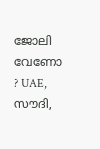ജോലി വേണോ ? UAE, സൗദി,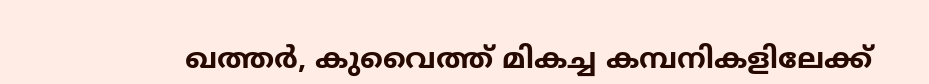ഖത്തർ, കുവൈത്ത് മികച്ച കമ്പനികളിലേക്ക്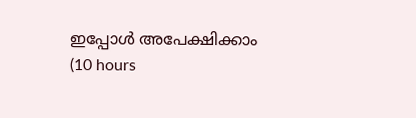ഇപ്പോൾ അപേക്ഷിക്കാം  (10 hours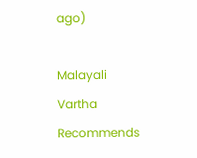ago)

Malayali Vartha Recommends